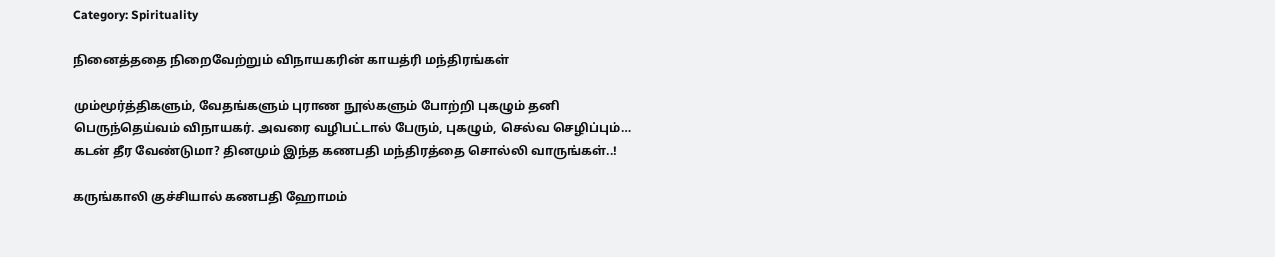Category: Spirituality

நினைத்ததை நிறைவேற்றும் விநாயகரின் காயத்ரி மந்திரங்கள்

மும்மூர்த்திகளும், வேதங்களும் புராண நூல்களும் போற்றி புகழும் தனி பெருந்தெய்வம் விநாயகர். அவரை வழிபட்டால் பேரும், புகழும், செல்வ செழிப்பும்…
கடன் தீர வேண்டுமா? தினமும் இந்த கணபதி மந்திரத்தை சொல்லி வாருங்கள்..!

கருங்காலி குச்சியால் கணபதி ஹோமம்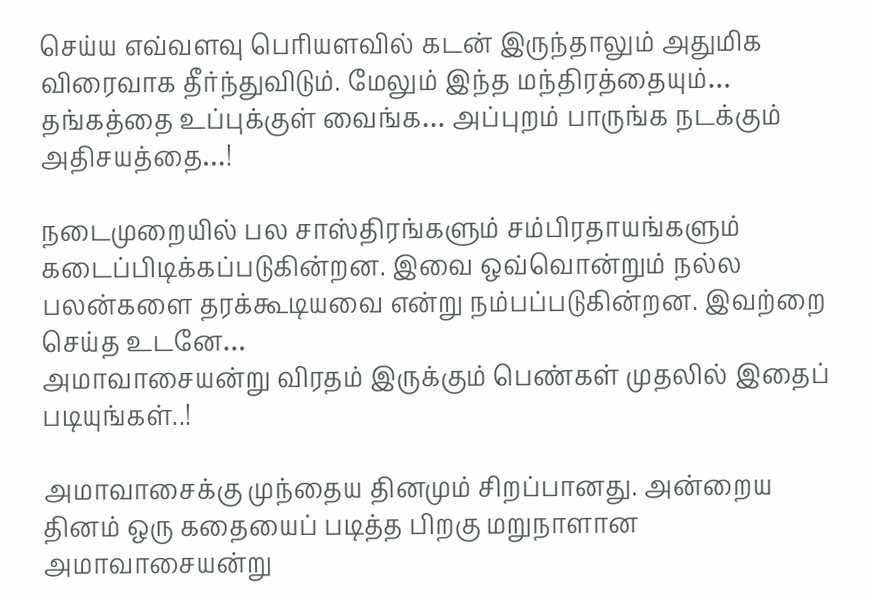செய்ய எவ்வளவு பெரியளவில் கடன் இருந்தாலும் அதுமிக விரைவாக தீர்ந்துவிடும். மேலும் இந்த மந்திரத்தையும்…
தங்கத்தை உப்புக்குள் வைங்க… அப்புறம் பாருங்க நடக்கும் அதிசயத்தை…!

நடைமுறையில் பல சாஸ்திரங்களும் சம்பிரதாயங்களும் கடைப்பிடிக்கப்படுகின்றன. இவை ஒவ்வொன்றும் நல்ல பலன்களை தரக்கூடியவை என்று நம்பப்படுகின்றன. இவற்றை செய்த உடனே…
அமாவாசையன்று விரதம் இருக்கும் பெண்கள் முதலில் இதைப் படியுங்கள்..!

அமாவாசைக்கு முந்தைய தினமும் சிறப்பானது. அன்றைய தினம் ஒரு கதையைப் படித்த பிறகு மறுநாளான அமாவாசையன்று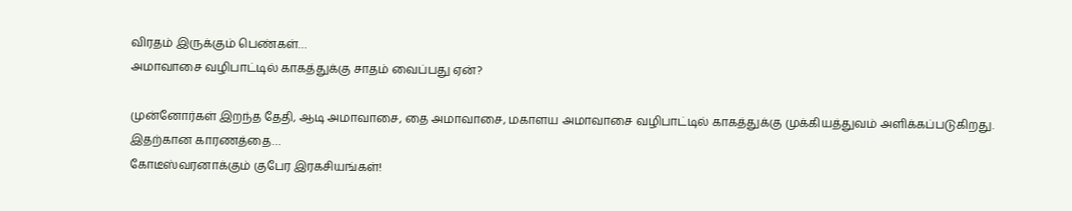விரதம் இருக்கும் பெண்கள்…
அமாவாசை வழிபாட்டில் காகத்துக்கு சாதம் வைப்பது ஏன்?

முன்னோர்கள் இறந்த தேதி, ஆடி அமாவாசை, தை அமாவாசை, மகாளய அமாவாசை வழிபாட்டில் காகத்துக்கு முக்கியத்துவம் அளிக்கப்படுகிறது. இதற்கான காரணத்தை…
கோடீஸ்வரனாக்கும் குபேர இரகசியங்கள்!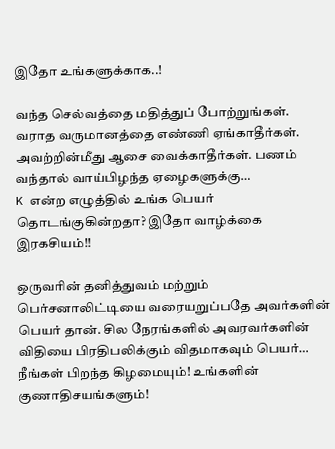இதோ உங்களுக்காக..!

வந்த செல்வத்தை மதித்துப் போற்றுங்கள். வராத வருமானத்தை எண்ணி ஏங்காதீர்கள். அவற்றின்மீது ஆசை வைக்காதீர்கள். பணம் வந்தால் வாய்பிழந்த ஏழைகளுக்கு…
K என்ற எழுத்தில் உங்க பெயர் தொடங்குகின்றதா? இதோ வாழ்க்கை இரகசியம்!!

ஒருவரின் தனித்துவம் மற்றும் பெர்சனாலிட்டியை வரையறுப்பதே அவர்களின் பெயர் தான். சில நேரங்களில் அவரவர்களின் விதியை பிரதிபலிக்கும் விதமாகவும் பெயர்…
நீங்கள் பிறந்த கிழமையும்! உங்களின் குணாதிசயங்களும்!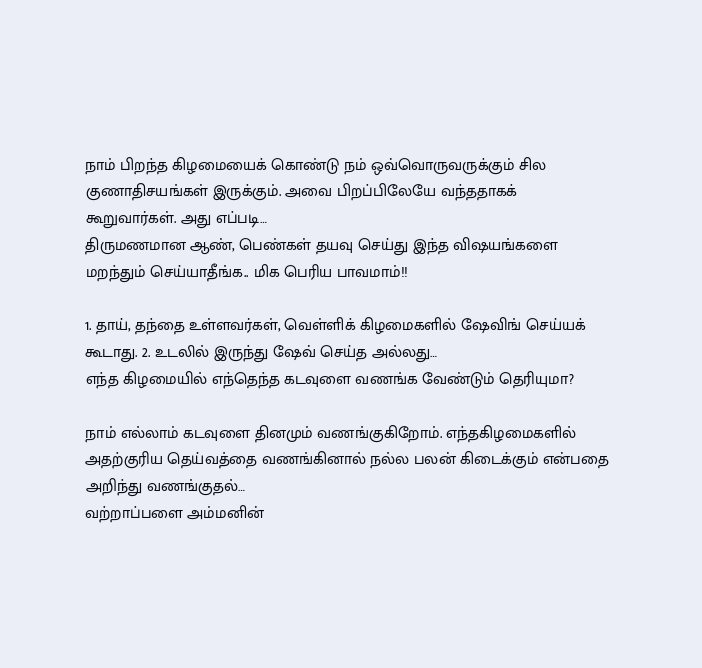நாம் பிறந்த கிழமையைக் கொண்டு நம் ஒவ்வொருவருக்கும் சில குணாதிசயங்கள் இருக்கும். அவை பிறப்பிலேயே வந்ததாகக் கூறுவார்கள். அது எப்படி…
திருமணமான ஆண், பெண்கள் தயவு செய்து இந்த விஷயங்களை மறந்தும் செய்யாதீங்க.. மிக பெரிய பாவமாம்!!

1. தாய், தந்தை உள்ளவர்கள், வெள்ளிக் கிழமைகளில் ஷேவிங் செய்யக் கூடாது. 2. உடலில் இருந்து ஷேவ் செய்த அல்லது…
எந்த கிழமையில் எந்தெந்த கடவுளை வணங்க வேண்டும் தெரியுமா?

நாம் எல்லாம் கடவுளை தினமும் வணங்குகிறோம். எந்தகிழமைகளில் அதற்குரிய தெய்வத்தை வணங்கினால் நல்ல பலன் கிடைக்கும் என்பதை அறிந்து வணங்குதல்…
வற்றாப்பளை அம்மனின்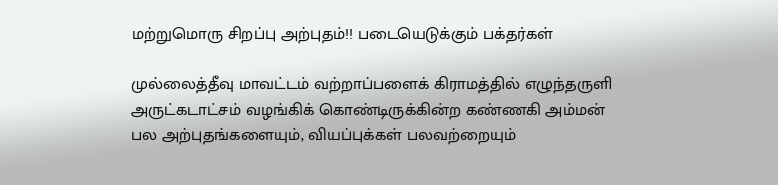மற்றுமொரு சிறப்பு அற்புதம்!! படையெடுக்கும் பக்தர்கள்

முல்லைத்தீவு மாவட்டம் வற்றாப்பளைக் கிராமத்தில் எழுந்தருளி அருட்கடாட்சம் வழங்கிக் கொண்டிருக்கின்ற கண்ணகி அம்மன் பல அற்புதங்களையும், வியப்புக்கள் பலவற்றையும்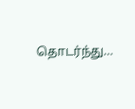தொடர்ந்து…